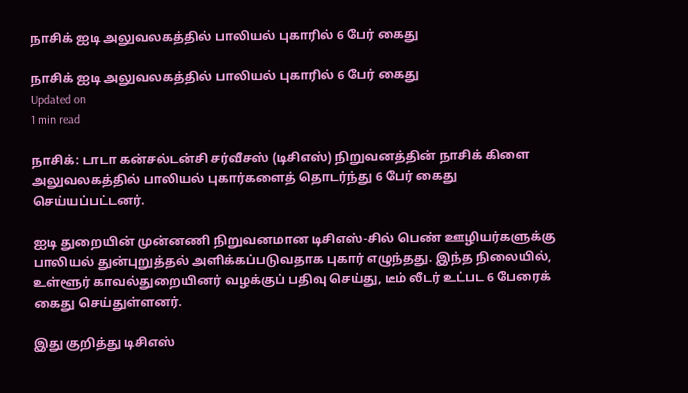நாசிக் ஐடி அலுவலகத்தில் பாலியல் புகாரில் 6 பேர் கைது

நாசிக் ஐடி அலுவலகத்தில் பாலியல் புகாரில் 6 பேர் கைது
Updated on
1 min read

நாசிக்: டாடா கன்சல்டன்சி சர்வீசஸ் (டிசிஎஸ்) நிறுவனத்தின் நாசிக் கிளை அலுவலகத்தில் பாலியல் புகார்களைத் தொடர்ந்து 6 பேர் கைது செய்யப்பட்டனர்.

ஐடி துறையின் முன்னணி நிறுவனமான டிசிஎஸ்-சில் பெண் ஊழியர்களுக்கு பாலியல் துன்புறுத்தல் அளிக்கப்படுவதாக புகார் எழுந்தது. இந்த நிலையில், உள்ளூர் காவல்துறையினர் வழக்குப் பதிவு செய்து, டீம் லீடர் உட்பட 6 பேரைக் கைது செய்துள்ளனர்.

இது குறித்து டிசிஎஸ்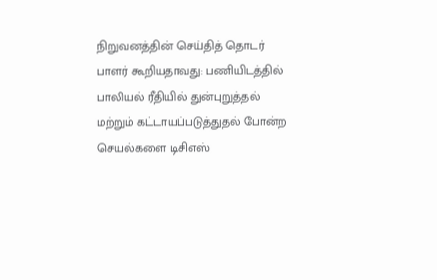நிறுவனத்தின் செய்தித் தொடர் பாளர் கூறியதாவது: பணியிடத்தில் பாலியல் ரீதியில் துன்புறுத்தல் மற்றும் கட்டாயப்படுத்துதல் போன்ற செயல்களை டிசிஎஸ்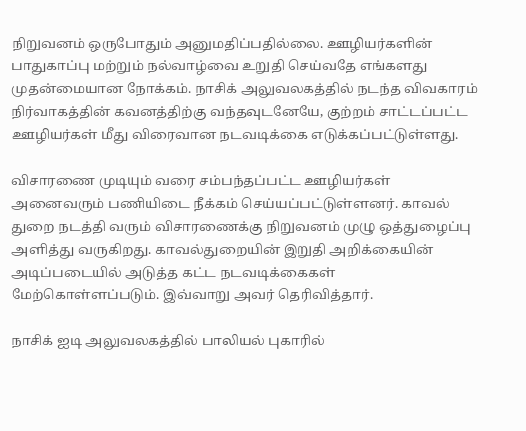நிறுவனம் ஒருபோதும் அனுமதிப்பதில்லை. ஊழியர்களின் பாதுகாப்பு மற்றும் நல்வாழ்வை உறுதி செய்வதே எங்களது முதன்மையான நோக்கம். நாசிக் அலுவலகத்தில் நடந்த விவகாரம் நிர்வாகத்தின் கவனத்திற்கு வந்தவுடனேயே, குற்றம் சாட்டப்பட்ட ஊழியர்கள் மீது விரைவான நடவடிக்கை எடுக்கப்பட்டுள்ளது.

விசாரணை முடியும் வரை சம்பந்தப்பட்ட ஊழியர்கள் அனைவரும் பணியிடை நீக்கம் செய்யப்பட்டுள்ளனர். காவல் துறை நடத்தி வரும் விசாரணைக்கு நிறுவனம் முழு ஒத்துழைப்பு அளித்து வருகிறது. காவல்துறையின் இறுதி அறிக்கையின் அடிப்படையில் அடுத்த கட்ட நடவடிக்கைகள் மேற்கொள்ளப்படும். இவ்வாறு அவர் தெரிவித்தார்.

நாசிக் ஐடி அலுவலகத்தில் பாலியல் புகாரில்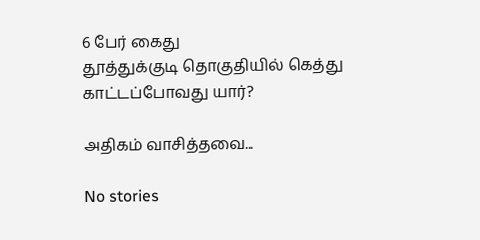6 பேர் கைது
தூத்துக்குடி தொகுதியில் கெத்து காட்டப்போவது யார்?

அதிகம் வாசித்தவை...

No stories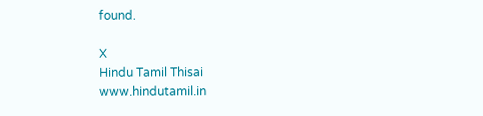found.

X
Hindu Tamil Thisai
www.hindutamil.in